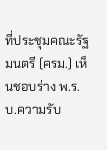ที่ประชุมคณะรัฐมนตรี (ครม.) เห็นชอบร่าง พ.ร.บ.ความรับ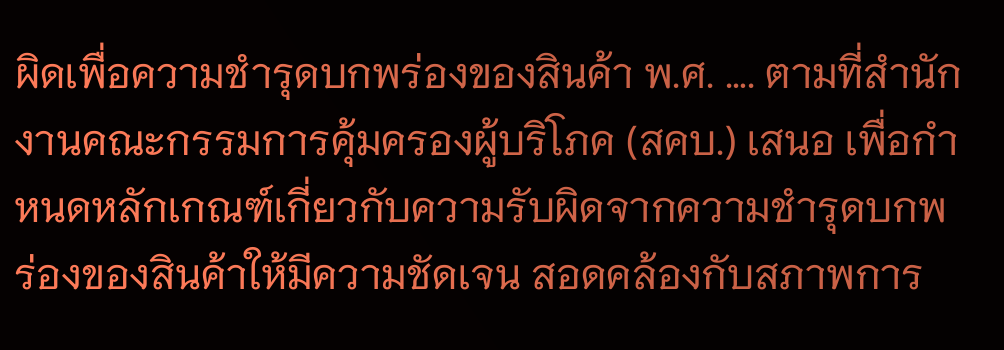ผิดเพื่อความชำรุดบกพร่องของสินค้า พ.ศ. …. ตามที่สำนักงานคณะกรรมการคุ้มครองผู้บริโภค (สคบ.) เสนอ เพื่อกำหนดหลักเกณฑ์เกี่ยวกับความรับผิดจากความชำรุดบกพร่องของสินค้าให้มีความชัดเจน สอดคล้องกับสภาพการ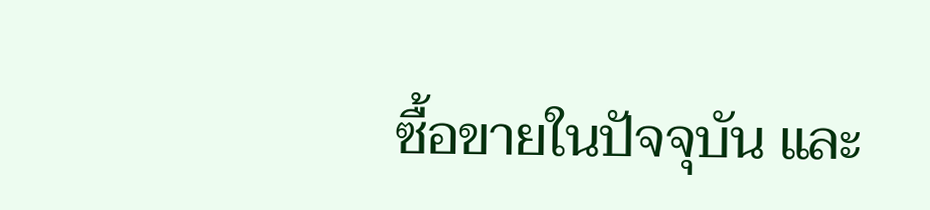ซื้อขายในปัจจุบัน และ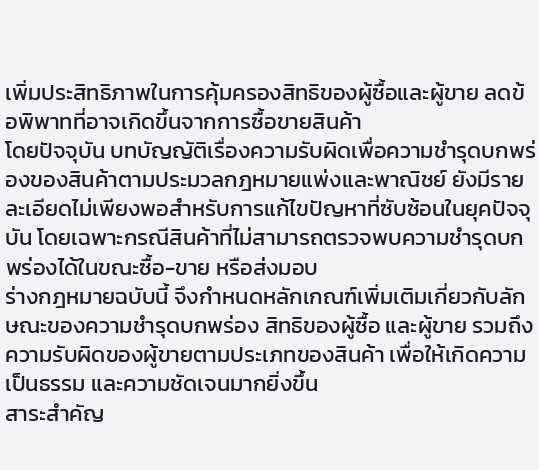เพิ่มประสิทธิภาพในการคุ้มครองสิทธิของผู้ซื้อและผู้ขาย ลดข้อพิพาทที่อาจเกิดขึ้นจากการซื้อขายสินค้า
โดยปัจจุบัน บทบัญญัติเรื่องความรับผิดเพื่อความชำรุดบกพร่องของสินค้าตามประมวลกฎหมายแพ่งและพาณิชย์ ยังมีรายละเอียดไม่เพียงพอสำหรับการแก้ไขปัญหาที่ซับซ้อนในยุคปัจจุบัน โดยเฉพาะกรณีสินค้าที่ไม่สามารถตรวจพบความชำรุดบกพร่องได้ในขณะซื้อ-ขาย หรือส่งมอบ
ร่างกฎหมายฉบับนี้ จึงกำหนดหลักเกณฑ์เพิ่มเติมเกี่ยวกับลักษณะของความชำรุดบกพร่อง สิทธิของผู้ซื้อ และผู้ขาย รวมถึงความรับผิดของผู้ขายตามประเภทของสินค้า เพื่อให้เกิดความเป็นธรรม และความชัดเจนมากยิ่งขึ้น
สาระสำคัญ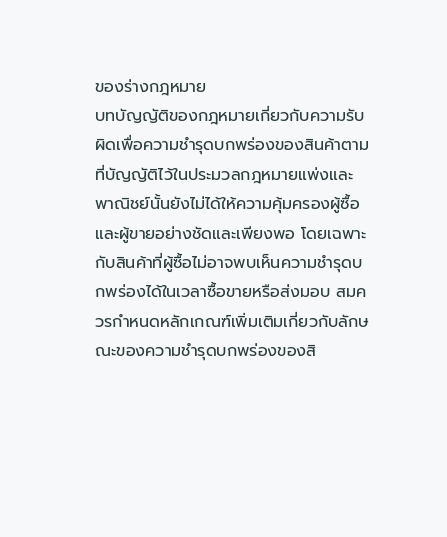ของร่างกฎหมาย
บทบัญญัติของกฎหมายเกี่ยวกับความรับผิดเพื่อความชำรุดบกพร่องของสินค้าตามที่บัญญัติไว้ในประมวลกฎหมายแพ่งและพาณิชย์นั้นยังไม่ได้ให้ความคุ้มครองผู้ซื้อและผู้ขายอย่างชัดและเพียงพอ โดยเฉพาะกับสินค้าที่ผู้ซื้อไม่อาจพบเห็นความชำรุดบกพร่องได้ในเวลาซื้อขายหรือส่งมอบ สมควรกำหนดหลักเกณฑ์เพิ่มเติมเกี่ยวกับลักษณะของความชำรุดบกพร่องของสิ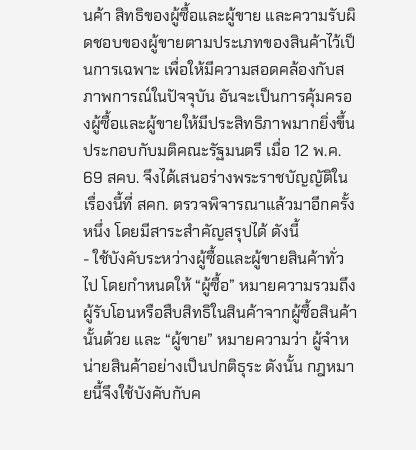นค้า สิทธิของผู้ซื้อและผู้ขาย และความรับผิดชอบของผู้ขายตามประเภทของสินค้าไว้เป็นการเฉพาะ เพื่อให้มีความสอดคล้องกับสภาพการณ์ในปัจจุบัน อันจะเป็นการคุ้มครองผู้ซื้อและผู้ขายให้มีประสิทธิภาพมากยิ่งขึ้น ประกอบกับมติคณะรัฐมนตรี เมื่อ 12 พ.ค. 69 สคบ. จึงได้เสนอร่างพระราชบัญญัติในเรื่องนี้ที่ สคก. ตรวจพิจารณาแล้วมาอีกครั้งหนึ่ง โดยมีสาระสำคัญสรุปได้ ดังนี้
- ใช้บังคับระหว่างผู้ซื้อและผู้ขายสินค้าทั่วไป โดยกำหนดให้ “ผู้ซื้อ” หมายความรวมถึงผู้รับโอนหรือสืบสิทธิในสินค้าจากผู้ซื้อสินค้านั้นด้วย และ “ผู้ขาย” หมายความว่า ผู้จำหน่ายสินค้าอย่างเป็นปกติธุระ ดังนั้น กฎหมายนี้จึงใช้บังคับกับค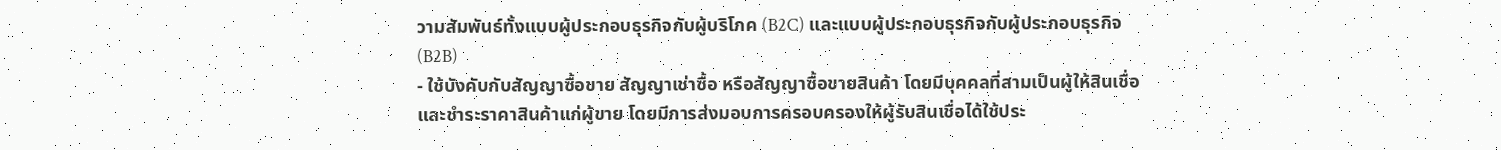วามสัมพันธ์ทั้งแบบผู้ประกอบธุรกิจกับผู้บริโภค (B2C) และแบบผู้ประกอบธุรกิจกับผู้ประกอบธุรกิจ (B2B)
- ใช้บังคับกับสัญญาซื้อขาย สัญญาเช่าซื้อ หรือสัญญาซื้อขายสินค้า โดยมีบุคคลที่สามเป็นผู้ให้สินเชื่อและชำระราคาสินค้าแก่ผู้ขาย โดยมีการส่งมอบการครอบครองให้ผู้รับสินเชื่อได้ใช้ประ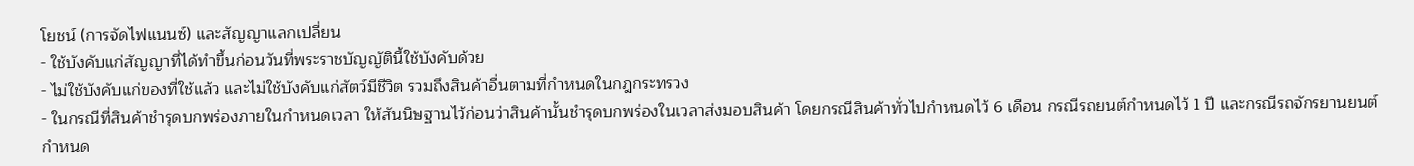โยชน์ (การจัดไฟแนนซ์) และสัญญาแลกเปลี่ยน
- ใช้บังคับแก่สัญญาที่ได้ทำขึ้นก่อนวันที่พระราชบัญญัตินี้ใช้บังคับด้วย
- ไม่ใช้บังคับแก่ของที่ใช้แล้ว และไม่ใช้บังคับแก่สัตว์มีชีวิต รวมถึงสินค้าอื่นตามที่กำหนดในกฎกระทรวง
- ในกรณีที่สินค้าชำรุดบกพร่องภายในกำหนดเวลา ให้สันนิษฐานไว้ก่อนว่าสินค้านั้นชำรุดบกพร่องในเวลาส่งมอบสินค้า โดยกรณีสินค้าทั่วไปกำหนดไว้ 6 เดือน กรณีรถยนต์กำหนดไว้ 1 ปี และกรณีรถจักรยานยนต์กำหนด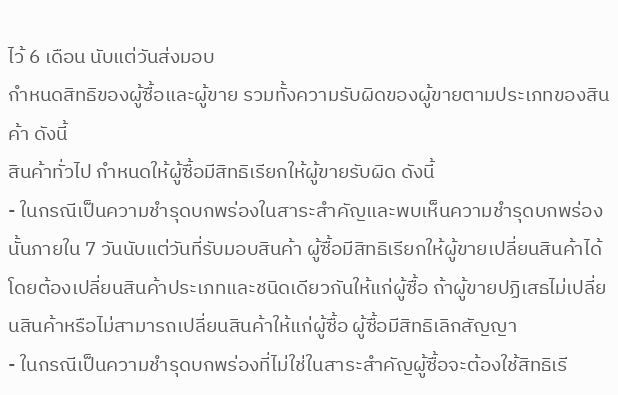ไว้ 6 เดือน นับแต่วันส่งมอบ
กำหนดสิทธิของผู้ซื้อและผู้ขาย รวมทั้งความรับผิดของผู้ขายตามประเภทของสินค้า ดังนี้
สินค้าทั่วไป กำหนดให้ผู้ซื้อมีสิทธิเรียกให้ผู้ขายรับผิด ดังนี้
- ในกรณีเป็นความชำรุดบกพร่องในสาระสำคัญและพบเห็นความชำรุดบกพร่องนั้นภายใน 7 วันนับแต่วันที่รับมอบสินค้า ผู้ซื้อมีสิทธิเรียกให้ผู้ขายเปลี่ยนสินค้าได้ โดยต้องเปลี่ยนสินค้าประเภทและชนิดเดียวกันให้แก่ผู้ซื้อ ถ้าผู้ขายปฏิเสธไม่เปลี่ยนสินค้าหรือไม่สามารถเปลี่ยนสินค้าให้แก่ผู้ซื้อ ผู้ซื้อมีสิทธิเลิกสัญญา
- ในกรณีเป็นความชำรุดบกพร่องที่ไม่ใช่ในสาระสำคัญผู้ซื้อจะต้องใช้สิทธิเรี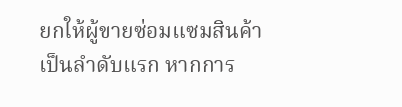ยกให้ผู้ขายซ่อมแซมสินค้าเป็นลำดับแรก หากการ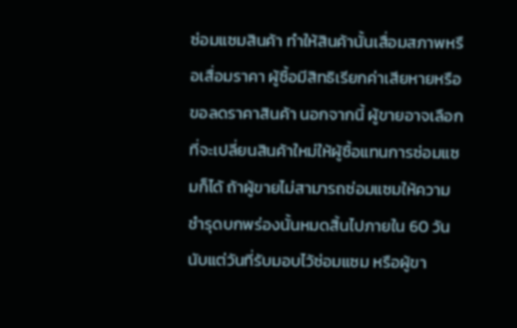ซ่อมแซมสินค้า ทำให้สินค้านั้นเสื่อมสภาพหรือเสื่อมราคา ผู้ซื้อมีสิทธิเรียกค่าเสียหายหรือขอลดราคาสินค้า นอกจากนี้ ผู้ขายอาจเลือกที่จะเปลี่ยนสินค้าใหม่ให้ผู้ซื้อแทนการซ่อมแซมก็ได้ ถ้าผู้ขายไม่สามารถซ่อมแซมให้ความชำรุดบกพร่องนั้นหมดสิ้นไปภายใน 60 วัน นับแต่วันที่รับมอบไว้ซ่อมแซม หรือผู้ขา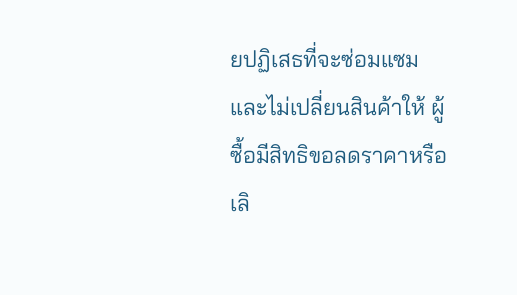ยปฏิเสธที่จะซ่อมแซมและไม่เปลี่ยนสินค้าให้ ผู้ซื้อมีสิทธิขอลดราคาหรือเลิ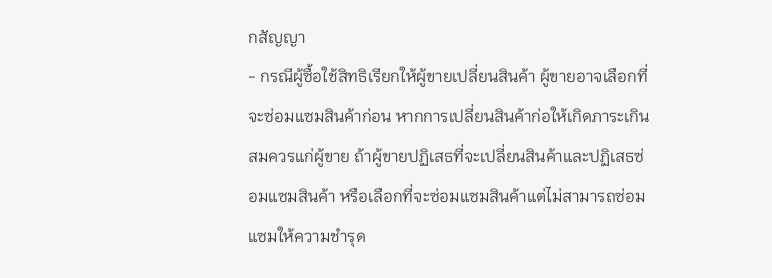กสัญญา
- กรณีผู้ซื้อใช้สิทธิเรียกให้ผู้ขายเปลี่ยนสินค้า ผู้ขายอาจเลือกที่จะซ่อมแซมสินค้าก่อน หากการเปลี่ยนสินค้าก่อให้เกิดภาระเกินสมควรแก่ผู้ขาย ถ้าผู้ขายปฏิเสธที่จะเปลี่ยนสินค้าและปฏิเสธซ่อมแซมสินค้า หรือเลือกที่จะซ่อมแซมสินค้าแต่ไม่สามารถซ่อมแซมให้ความชำรุด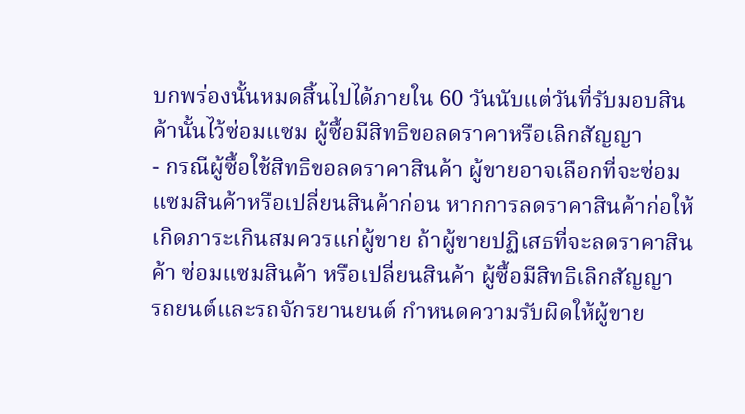บกพร่องนั้นหมดสิ้นไปได้ภายใน 60 วันนับแต่วันที่รับมอบสินค้านั้นไว้ซ่อมแซม ผู้ซื้อมีสิทธิขอลดราคาหรือเลิกสัญญา
- กรณีผู้ซื้อใช้สิทธิขอลดราคาสินค้า ผู้ขายอาจเลือกที่จะซ่อมแซมสินค้าหรือเปลี่ยนสินค้าก่อน หากการลดราคาสินค้าก่อให้เกิดภาระเกินสมควรแก่ผู้ขาย ถ้าผู้ขายปฏิเสธที่จะลดราคาสินค้า ซ่อมแซมสินค้า หรือเปลี่ยนสินค้า ผู้ซื้อมีสิทธิเลิกสัญญา
รถยนต์และรถจักรยานยนต์ กำหนดความรับผิดให้ผู้ขาย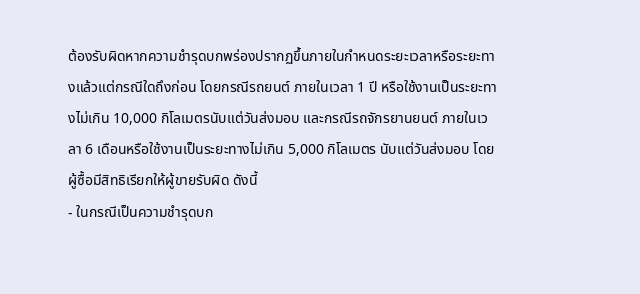ต้องรับผิดหากความชำรุดบกพร่องปรากฏขึ้นภายในกำหนดระยะเวลาหรือระยะทางแล้วแต่กรณีใดถึงก่อน โดยกรณีรถยนต์ ภายในเวลา 1 ปี หรือใช้งานเป็นระยะทางไม่เกิน 10,000 กิโลเมตรนับแต่วันส่งมอบ และกรณีรถจักรยานยนต์ ภายในเวลา 6 เดือนหรือใช้งานเป็นระยะทางไม่เกิน 5,000 กิโลเมตร นับแต่วันส่งมอบ โดยผู้ซื้อมีสิทธิเรียกให้ผู้ขายรับผิด ดังนี้
- ในกรณีเป็นความชำรุดบก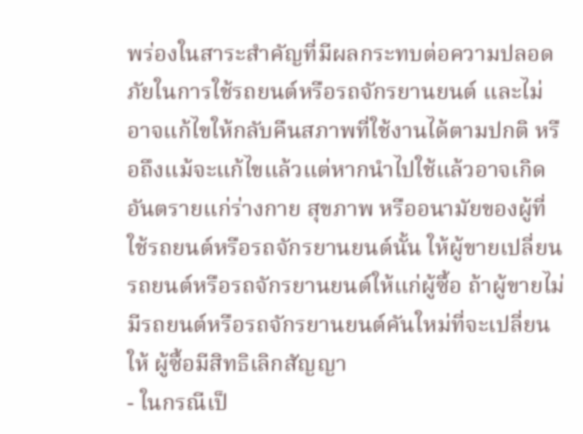พร่องในสาระสำคัญที่มีผลกระทบต่อความปลอดภัยในการใช้รถยนต์หรือรถจักรยานยนต์ และไม่อาจแก้ไขให้กลับคืนสภาพที่ใช้งานได้ตามปกติ หรือถึงแม้จะแก้ไขแล้วแต่หากนำไปใช้แล้วอาจเกิดอันตรายแก่ร่างกาย สุขภาพ หรืออนามัยของผู้ที่ใช้รถยนต์หรือรถจักรยานยนต์นั้น ให้ผู้ขายเปลี่ยนรถยนต์หรือรถจักรยานยนต์ให้แก่ผู้ซื้อ ถ้าผู้ขายไม่มีรถยนต์หรือรถจักรยานยนต์คันใหม่ที่จะเปลี่ยนให้ ผู้ซื้อมีสิทธิเลิกสัญญา
- ในกรณีเป็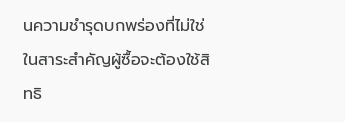นความชำรุดบกพร่องที่ไม่ใช่ในสาระสำคัญผู้ซื้อจะต้องใช้สิทธิ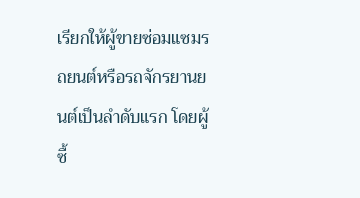เรียกให้ผู้ขายซ่อมแซมรถยนต์หรือรถจักรยานยนต์เป็นลำดับแรก โดยผู้ซื้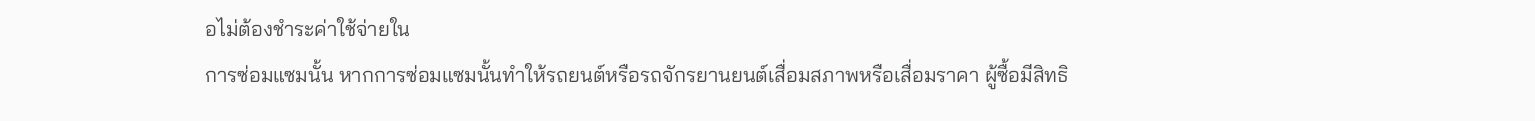อไม่ต้องชำระค่าใช้จ่ายใน
การซ่อมแซมนั้น หากการซ่อมแซมนั้นทำให้รถยนต์หรือรถจักรยานยนต์เสื่อมสภาพหรือเสื่อมราคา ผู้ซื้อมีสิทธิ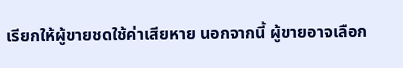เรียกให้ผู้ขายชดใช้ค่าเสียหาย นอกจากนี้ ผู้ขายอาจเลือก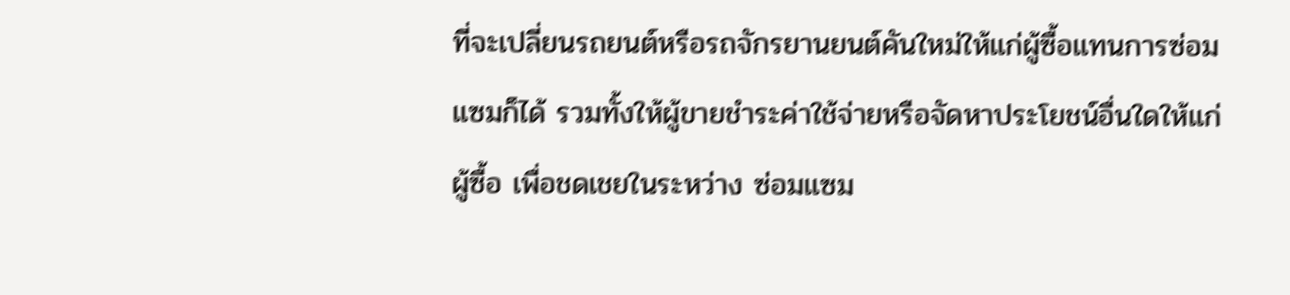ที่จะเปลี่ยนรถยนต์หรือรถจักรยานยนต์คันใหม่ให้แก่ผู้ซื้อแทนการซ่อมแซมก็ได้ รวมทั้งให้ผู้ขายชำระค่าใช้จ่ายหรือจัดหาประโยชน์อื่นใดให้แก่ผู้ซื้อ เพื่อชดเชยในระหว่าง ซ่อมแซม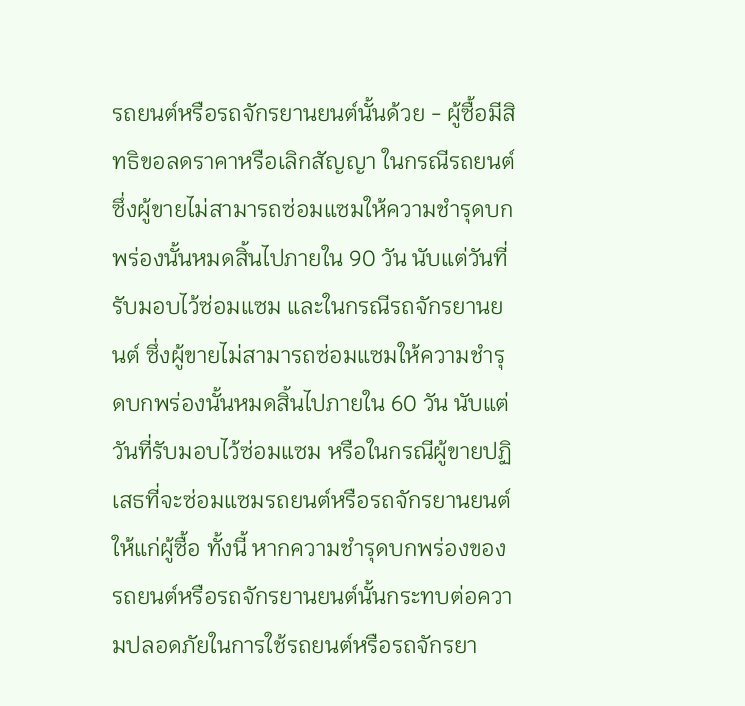รถยนต์หรือรถจักรยานยนต์นั้นด้วย - ผู้ซื้อมีสิทธิขอลดราคาหรือเลิกสัญญา ในกรณีรถยนต์ซึ่งผู้ขายไม่สามารถซ่อมแซมให้ความชำรุดบกพร่องนั้นหมดสิ้นไปภายใน 90 วัน นับแต่วันที่รับมอบไว้ซ่อมแซม และในกรณีรถจักรยานยนต์ ซึ่งผู้ขายไม่สามารถซ่อมแซมให้ความชำรุดบกพร่องนั้นหมดสิ้นไปภายใน 60 วัน นับแต่วันที่รับมอบไว้ซ่อมแซม หรือในกรณีผู้ขายปฏิเสธที่จะซ่อมแซมรถยนต์หรือรถจักรยานยนต์ให้แก่ผู้ซื้อ ทั้งนี้ หากความชำรุดบกพร่องของรถยนต์หรือรถจักรยานยนต์นั้นกระทบต่อความปลอดภัยในการใช้รถยนต์หรือรถจักรยา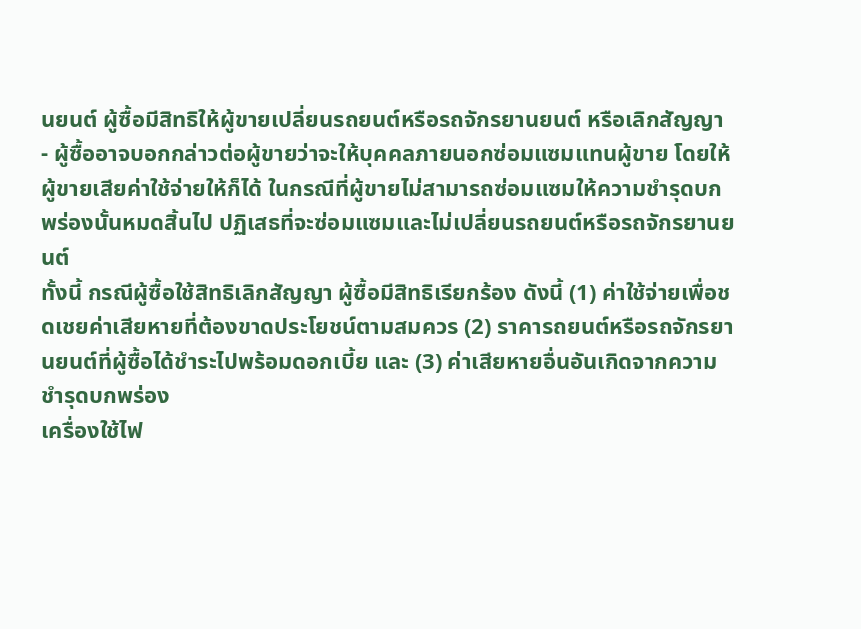นยนต์ ผู้ซื้อมีสิทธิให้ผู้ขายเปลี่ยนรถยนต์หรือรถจักรยานยนต์ หรือเลิกสัญญา
- ผู้ซื้ออาจบอกกล่าวต่อผู้ขายว่าจะให้บุคคลภายนอกซ่อมแซมแทนผู้ขาย โดยให้ผู้ขายเสียค่าใช้จ่ายให้ก็ได้ ในกรณีที่ผู้ขายไม่สามารถซ่อมแซมให้ความชำรุดบกพร่องนั้นหมดสิ้นไป ปฏิเสธที่จะซ่อมแซมและไม่เปลี่ยนรถยนต์หรือรถจักรยานยนต์
ทั้งนี้ กรณีผู้ซื้อใช้สิทธิเลิกสัญญา ผู้ซื้อมีสิทธิเรียกร้อง ดังนี้ (1) ค่าใช้จ่ายเพื่อชดเชยค่าเสียหายที่ต้องขาดประโยชน์ตามสมควร (2) ราคารถยนต์หรือรถจักรยานยนต์ที่ผู้ซื้อได้ชำระไปพร้อมดอกเบี้ย และ (3) ค่าเสียหายอื่นอันเกิดจากความชำรุดบกพร่อง
เครื่องใช้ไฟ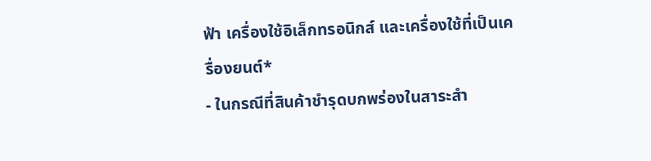ฟ้า เครื่องใช้อิเล็กทรอนิกส์ และเครื่องใช้ที่เป็นเครื่องยนต์*
- ในกรณีที่สินค้าชำรุดบกพร่องในสาระสำ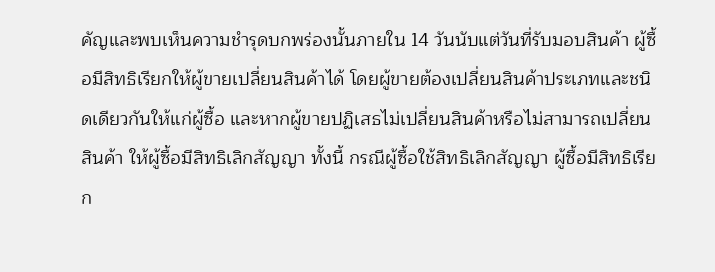คัญและพบเห็นความชำรุดบกพร่องนั้นภายใน 14 วันนับแต่วันที่รับมอบสินค้า ผู้ซื้อมีสิทธิเรียกให้ผู้ขายเปลี่ยนสินค้าได้ โดยผู้ขายต้องเปลี่ยนสินค้าประเภทและชนิดเดียวกันให้แก่ผู้ซื้อ และหากผู้ขายปฏิเสธไม่เปลี่ยนสินค้าหรือไม่สามารถเปลี่ยนสินค้า ให้ผู้ซื้อมีสิทธิเลิกสัญญา ทั้งนี้ กรณีผู้ซื้อใช้สิทธิเลิกสัญญา ผู้ซื้อมีสิทธิเรียก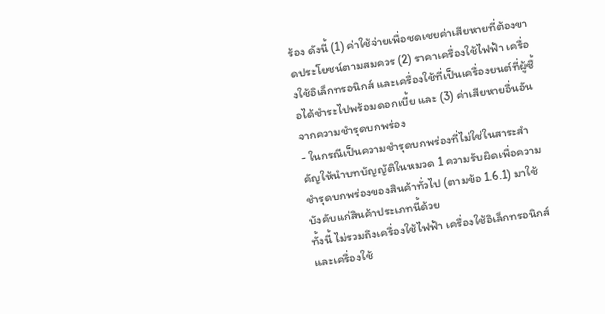ร้อง ดังนี้ (1) ค่าใช้จ่ายเพื่อชดเชยค่าเสียหายที่ต้องขาดประโยชน์ตามสมควร (2) ราคาเครื่องใช้ไฟฟ้า เครื่องใช้อิเล็กทรอนิกส์ และเครื่องใช้ที่เป็นเครื่องยนต์ที่ผู้ซื้อได้ชำระไปพร้อมดอกเบี้ย และ (3) ค่าเสียหายอื่นอันจากความชำรุดบกพร่อง
- ในกรณีเป็นความชำรุดบกพร่องที่ไม่ใช่ในสาระสำคัญให้นำบทบัญญัติในหมวด 1 ความรับผิดเพื่อความชำรุดบกพร่องของสินค้าทั่วไป (ตามข้อ 1.6.1) มาใช้บังคับแก่สินค้าประเภทนี้ด้วย
ทั้งนี้ ไม่รวมถึงเครื่องใช้ไฟฟ้า เครื่องใช้อิเล็กทรอนิกส์ และเครื่องใช้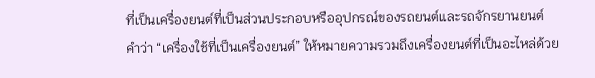ที่เป็นเครื่องยนต์ที่เป็นส่วนประกอบหรืออุปกรณ์ของรถยนต์และรถจักรยานยนต์ คำว่า “เครื่องใช้ที่เป็นเครื่องยนต์” ให้หมายความรวมถึงเครื่องยนต์ที่เป็นอะไหล่ด้วย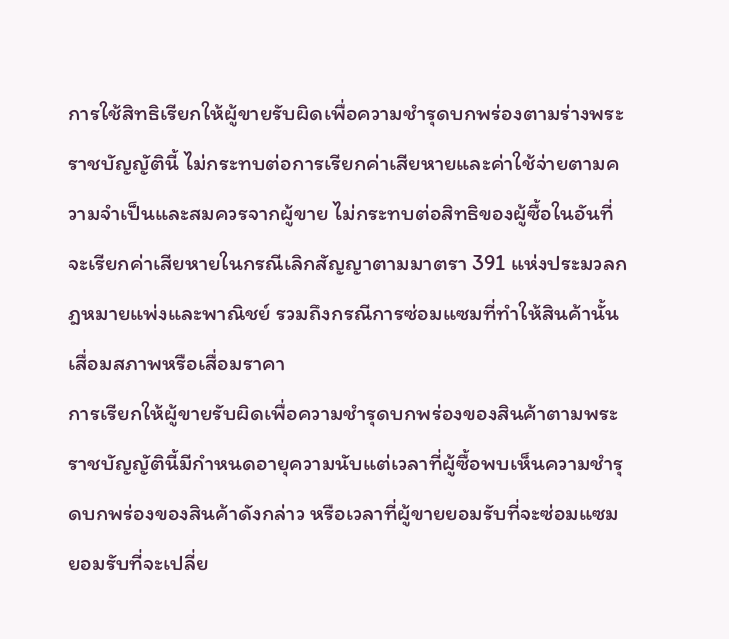การใช้สิทธิเรียกให้ผู้ขายรับผิดเพื่อความชำรุดบกพร่องตามร่างพระราชบัญญัตินี้ ไม่กระทบต่อการเรียกค่าเสียหายและค่าใช้จ่ายตามความจำเป็นและสมควรจากผู้ขาย ไม่กระทบต่อสิทธิของผู้ซื้อในอันที่จะเรียกค่าเสียหายในกรณีเลิกสัญญาตามมาตรา 391 แห่งประมวลกฎหมายแพ่งและพาณิชย์ รวมถึงกรณีการซ่อมแซมที่ทำให้สินค้านั้นเสื่อมสภาพหรือเสื่อมราคา
การเรียกให้ผู้ขายรับผิดเพื่อความชำรุดบกพร่องของสินค้าตามพระราชบัญญัตินี้มีกำหนดอายุความนับแต่เวลาที่ผู้ซื้อพบเห็นความชำรุดบกพร่องของสินค้าดังกล่าว หรือเวลาที่ผู้ขายยอมรับที่จะซ่อมแซม ยอมรับที่จะเปลี่ย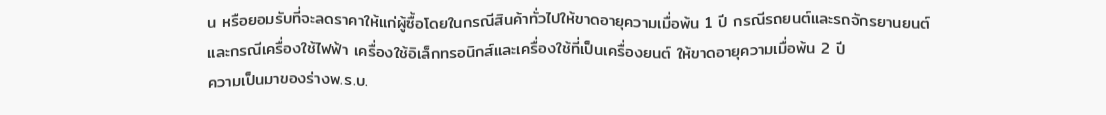น หรือยอมรับที่จะลดราคาให้แก่ผู้ซื้อโดยในกรณีสินค้าทั่วไปให้ขาดอายุความเมื่อพ้น 1 ปี กรณีรถยนต์และรถจักรยานยนต์และกรณีเครื่องใช้ไฟฟ้า เครื่องใช้อิเล็กทรอนิกส์และเครื่องใช้ที่เป็นเครื่องยนต์ ให้ขาดอายุความเมื่อพ้น 2 ปี
ความเป็นมาของร่างพ.ร.บ.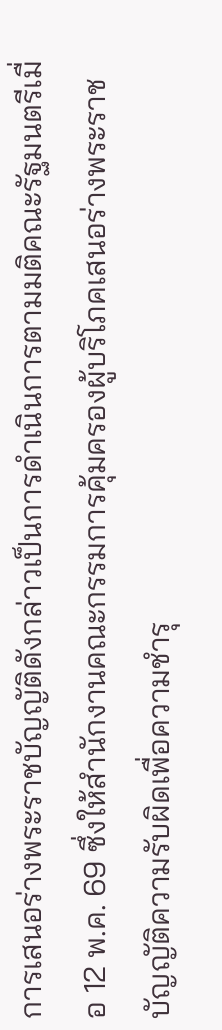การเสนอร่างพระราชบัญญัติดังกล่าวเป็นการดำเนินการตามมติคณะรัฐมนตรีเมื่อ 12 พ.ค. 69 ซึ่งให้สำนักงานคณะกรรมการคุ้มครองผู้บริโภคเสนอร่างพระราชบัญญัติความรับผิดเพื่อความชำรุ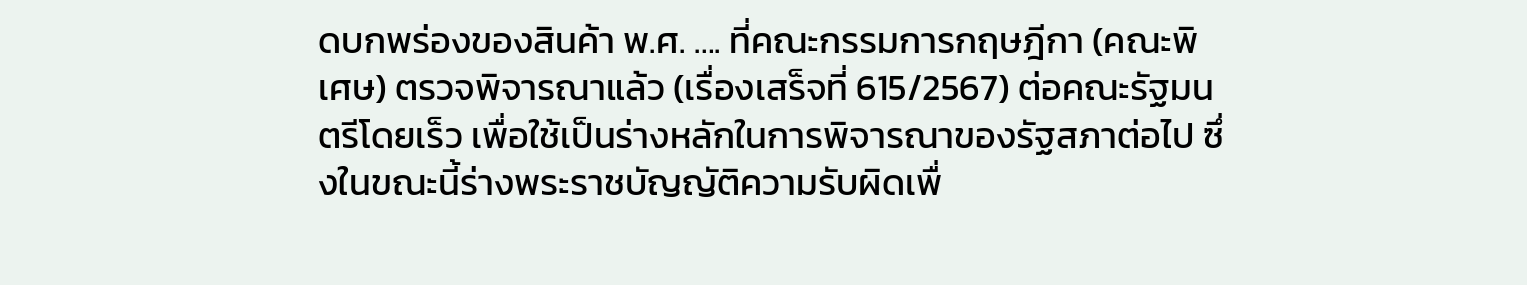ดบกพร่องของสินค้า พ.ศ. …. ที่คณะกรรมการกฤษฎีกา (คณะพิเศษ) ตรวจพิจารณาแล้ว (เรื่องเสร็จที่ 615/2567) ต่อคณะรัฐมนตรีโดยเร็ว เพื่อใช้เป็นร่างหลักในการพิจารณาของรัฐสภาต่อไป ซึ่งในขณะนี้ร่างพระราชบัญญัติความรับผิดเพื่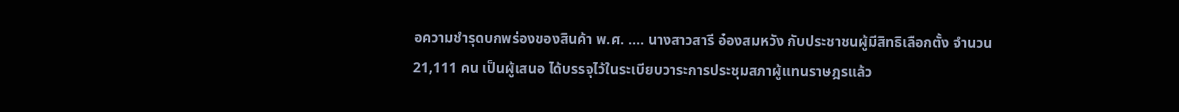อความชำรุดบกพร่องของสินค้า พ.ศ. …. นางสาวสารี อ๋องสมหวัง กับประชาชนผู้มีสิทธิเลือกตั้ง จำนวน 21,111 คน เป็นผู้เสนอ ได้บรรจุไว้ในระเบียบวาระการประชุมสภาผู้แทนราษฎรแล้ว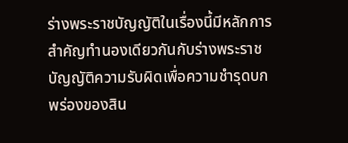ร่างพระราชบัญญัติในเรื่องนี้มีหลักการสำคัญทำนองเดียวกันกับร่างพระราชบัญญัติความรับผิดเพื่อความชำรุดบกพร่องของสิน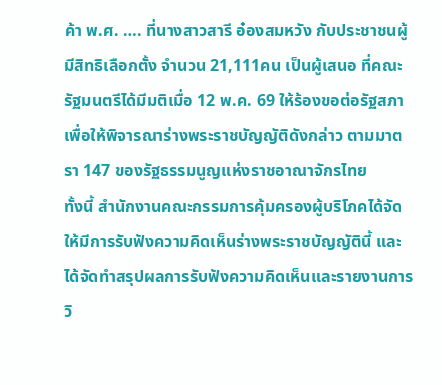ค้า พ.ศ. …. ที่นางสาวสารี อ๋องสมหวัง กับประชาชนผู้มีสิทธิเลือกตั้ง จำนวน 21,111คน เป็นผู้เสนอ ที่คณะรัฐมนตรีได้มีมติเมื่อ 12 พ.ค. 69 ให้ร้องขอต่อรัฐสภาเพื่อให้พิจารณาร่างพระราชบัญญัติดังกล่าว ตามมาตรา 147 ของรัฐธรรมนูญแห่งราชอาณาจักรไทย
ทั้งนี้ สำนักงานคณะกรรมการคุ้มครองผู้บริโภคได้จัดให้มีการรับฟังความคิดเห็นร่างพระราชบัญญัตินี้ และได้จัดทำสรุปผลการรับฟังความคิดเห็นและรายงานการวิ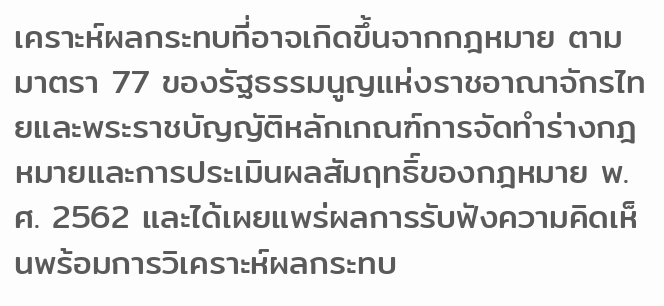เคราะห์ผลกระทบที่อาจเกิดขึ้นจากกฎหมาย ตามมาตรา 77 ของรัฐธรรมนูญแห่งราชอาณาจักรไทยและพระราชบัญญัติหลักเกณฑ์การจัดทำร่างกฎหมายและการประเมินผลสัมฤทธิ์ของกฎหมาย พ.ศ. 2562 และได้เผยแพร่ผลการรับฟังความคิดเห็นพร้อมการวิเคราะห์ผลกระทบ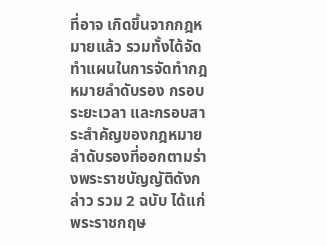ที่อาจ เกิดขึ้นจากกฎหมายแล้ว รวมทั้งได้จัดทำแผนในการจัดทำกฎหมายลำดับรอง กรอบระยะเวลา และกรอบสาระสำคัญของกฎหมายลำดับรองที่ออกตามร่างพระราชบัญญัติดังกล่าว รวม 2 ฉบับ ได้แก่ พระราชกฤษ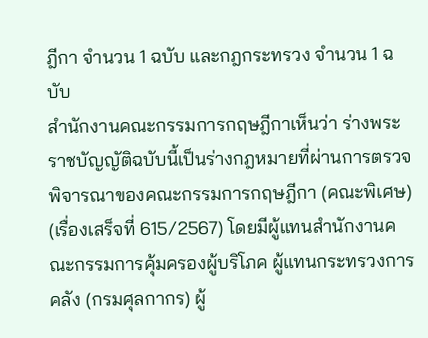ฎีกา จำนวน 1 ฉบับ และกฎกระทรวง จำนวน 1 ฉบับ
สำนักงานคณะกรรมการกฤษฎีกาเห็นว่า ร่างพระราชบัญญัติฉบับนี้เป็นร่างกฎหมายที่ผ่านการตรวจพิจารณาของคณะกรรมการกฤษฎีกา (คณะพิเศษ) (เรื่องเสร็จที่ 615/2567) โดยมีผู้แทนสำนักงานคณะกรรมการคุ้มครองผู้บริโภค ผู้แทนกระทรวงการคลัง (กรมศุลกากร) ผู้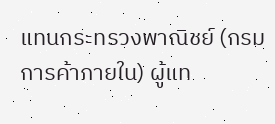แทนกระทรวงพาณิชย์ (กรมการค้าภายใน) ผู้แท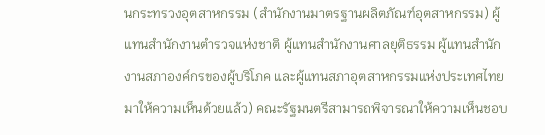นกระทรวงอุตสาหกรรม (สำนักงานมาตรฐานผลิตภัณฑ์อุตสาหกรรม) ผู้แทนสำนักงานตำรวจแห่งชาติ ผู้แทนสำนักงานศาลยุติธรรม ผู้แทนสำนักงานสภาองค์กรของผู้บริโภค และผู้แทนสภาอุตสาหกรรมแห่งประเทศไทย มาให้ความเห็นด้วยแล้ว) คณะรัฐมนตรีสามารถพิจารณาให้ความเห็นชอบ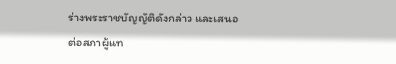ร่างพระราชบัญญัติดังกล่าว และเสนอต่อสภาผู้แท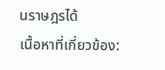นราษฎรได้
เนื้อหาที่เกี่ยวข้อง: